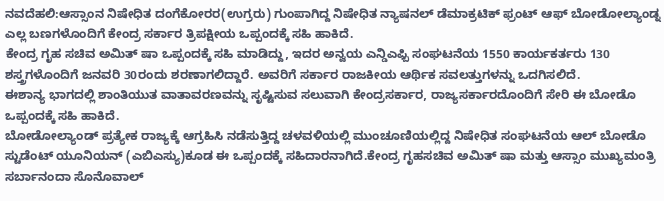ನವದೆಹಲಿ:ಆಸ್ಸಾಂನ ನಿಷೇಧಿತ ದಂಗೆಕೋರರ(ಉಗ್ರರು) ಗುಂಪಾಗಿದ್ದ ನಿಷೇಧಿತ ನ್ಯಾಷನಲ್ ಡೆಮಾಕ್ರಟಿಕ್ ಫ್ರಂಟ್ ಆಫ್ ಬೋಡೋಲ್ಯಾಂಡ್ನ ಎಲ್ಲ ಬಣಗಳೊಂದಿಗೆ ಕೇಂದ್ರ ಸರ್ಕಾರ ತ್ರಿಪಕ್ಷೀಯ ಒಪ್ಪಂದಕ್ಕೆ ಸಹಿ ಹಾಕಿದೆ.
ಕೇಂದ್ರ ಗೃಹ ಸಚಿವ ಅಮಿತ್ ಷಾ ಒಪ್ಪಂದಕ್ಕೆ ಸಹಿ ಮಾಡಿದ್ದು, ಇದರ ಅನ್ವಯ ಎನ್ಡಿಎಫ್ಬಿ ಸಂಘಟನೆಯ 1550 ಕಾರ್ಯಕರ್ತರು 130 ಶಸ್ತ್ರಗಳೊಂದಿಗೆ ಜನವರಿ 30ರಂದು ಶರಣಾಗಲಿದ್ದಾರೆ. ಅವರಿಗೆ ಸರ್ಕಾರ ರಾಜಕೀಯ ಆರ್ಥಿಕ ಸವಲತ್ತುಗಳನ್ನು ಒದಗಿಸಲಿದೆ.
ಈಶಾನ್ಯ ಭಾಗದಲ್ಲಿ ಶಾಂತಿಯುತ ವಾತಾವರಣವನ್ನು ಸೃಷ್ಟಿಸುವ ಸಲುವಾಗಿ ಕೇಂದ್ರಸರ್ಕಾರ, ರಾಜ್ಯಸರ್ಕಾರದೊಂದಿಗೆ ಸೇರಿ ಈ ಬೋಡೊ ಒಪ್ಪಂದಕ್ಕೆ ಸಹಿ ಹಾಕಿದೆ.
ಬೋಡೋಲ್ಯಾಂಡ್ ಪ್ರತ್ಯೇಕ ರಾಜ್ಯಕ್ಕೆ ಆಗ್ರಹಿಸಿ ನಡೆಸುತ್ತಿದ್ದ ಚಳವಳಿಯಲ್ಲಿ ಮುಂಚೂಣಿಯಲ್ಲಿದ್ದ ನಿಷೇಧಿತ ಸಂಘಟನೆಯ ಆಲ್ ಬೋಡೊ ಸ್ಟುಡೆಂಟ್ ಯೂನಿಯನ್ (ಎಬಿಎಸ್ಯು)ಕೂಡ ಈ ಒಪ್ಪಂದಕ್ಕೆ ಸಹಿದಾರನಾಗಿದೆ.ಕೇಂದ್ರ ಗೃಹಸಚಿವ ಅಮಿತ್ ಷಾ ಮತ್ತು ಆಸ್ಸಾಂ ಮುಖ್ಯಮಂತ್ರಿ ಸರ್ಬಾನಂದಾ ಸೊನೊವಾಲ್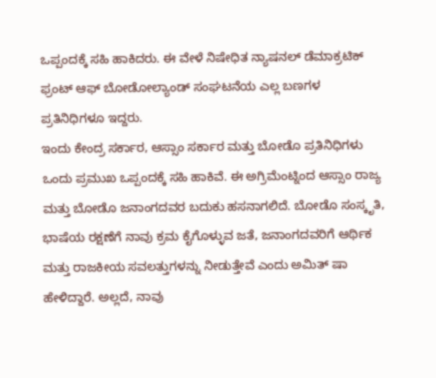ಒಪ್ಪಂದಕ್ಕೆ ಸಹಿ ಹಾಕಿದರು. ಈ ವೇಳೆ ನಿಷೇಧಿತ ನ್ಯಾಷನಲ್ ಡೆಮಾಕ್ರಟಿಕ್ ಫ್ರಂಟ್ ಆಫ್ ಬೋಡೋಲ್ಯಾಂಡ್ ಸಂಘಟನೆಯ ಎಲ್ಲ ಬಣಗಳ ಪ್ರತಿನಿಧಿಗಳೂ ಇದ್ದರು.
ಇಂದು ಕೇಂದ್ರ ಸರ್ಕಾರ, ಆಸ್ಸಾಂ ಸರ್ಕಾರ ಮತ್ತು ಬೋಡೊ ಪ್ರತಿನಿಧಿಗಳು ಒಂದು ಪ್ರಮುಖ ಒಪ್ಪಂದಕ್ಕೆ ಸಹಿ ಹಾಕಿವೆ. ಈ ಅಗ್ರಿಮೆಂಟ್ನಿಂದ ಆಸ್ಸಾಂ ರಾಜ್ಯ ಮತ್ತು ಬೋಡೊ ಜನಾಂಗದವರ ಬದುಕು ಹಸನಾಗಲಿದೆ. ಬೋಡೊ ಸಂಸ್ಕೃತಿ, ಭಾಷೆಯ ರಕ್ಷಣೆಗೆ ನಾವು ಕ್ರಮ ಕೈಗೊಳ್ಳುವ ಜತೆ, ಜನಾಂಗದವರಿಗೆ ಆರ್ಥಿಕ ಮತ್ತು ರಾಜಕೀಯ ಸವಲತ್ತುಗಳನ್ನು ನೀಡುತ್ತೇವೆ ಎಂದು ಅಮಿತ್ ಷಾ ಹೇಳಿದ್ದಾರೆ. ಅಲ್ಲದೆ, ನಾವು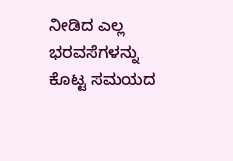ನೀಡಿದ ಎಲ್ಲ ಭರವಸೆಗಳನ್ನು ಕೊಟ್ಟ ಸಮಯದ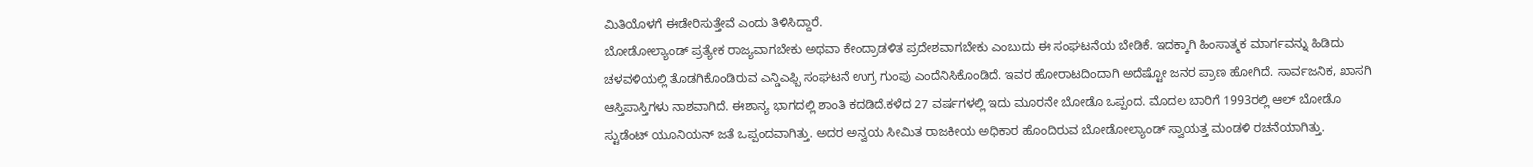ಮಿತಿಯೊಳಗೆ ಈಡೇರಿಸುತ್ತೇವೆ ಎಂದು ತಿಳಿಸಿದ್ದಾರೆ.
ಬೋಡೋಲ್ಯಾಂಡ್ ಪ್ರತ್ಯೇಕ ರಾಜ್ಯವಾಗಬೇಕು ಅಥವಾ ಕೇಂದ್ರಾಡಳಿತ ಪ್ರದೇಶವಾಗಬೇಕು ಎಂಬುದು ಈ ಸಂಘಟನೆಯ ಬೇಡಿಕೆ. ಇದಕ್ಕಾಗಿ ಹಿಂಸಾತ್ಮಕ ಮಾರ್ಗವನ್ನು ಹಿಡಿದು ಚಳವಳಿಯಲ್ಲಿ ತೊಡಗಿಕೊಂಡಿರುವ ಎನ್ಡಿಎಫ್ಬಿ ಸಂಘಟನೆ ಉಗ್ರ ಗುಂಪು ಎಂದೆನಿಸಿಕೊಂಡಿದೆ. ಇವರ ಹೋರಾಟದಿಂದಾಗಿ ಅದೆಷ್ಟೋ ಜನರ ಪ್ರಾಣ ಹೋಗಿದೆ. ಸಾರ್ವಜನಿಕ, ಖಾಸಗಿ ಆಸ್ತಿಪಾಸ್ತಿಗಳು ನಾಶವಾಗಿದೆ. ಈಶಾನ್ಯ ಭಾಗದಲ್ಲಿ ಶಾಂತಿ ಕದಡಿದೆ.ಕಳೆದ 27 ವರ್ಷಗಳಲ್ಲಿ ಇದು ಮೂರನೇ ಬೋಡೊ ಒಪ್ಪಂದ. ಮೊದಲ ಬಾರಿಗೆ 1993ರಲ್ಲಿ ಆಲ್ ಬೋಡೊ ಸ್ಟುಡೆಂಟ್ ಯೂನಿಯನ್ ಜತೆ ಒಪ್ಪಂದವಾಗಿತ್ತು. ಅದರ ಅನ್ವಯ ಸೀಮಿತ ರಾಜಕೀಯ ಅಧಿಕಾರ ಹೊಂದಿರುವ ಬೋಡೋಲ್ಯಾಂಡ್ ಸ್ವಾಯತ್ತ ಮಂಡಳಿ ರಚನೆಯಾಗಿತ್ತು.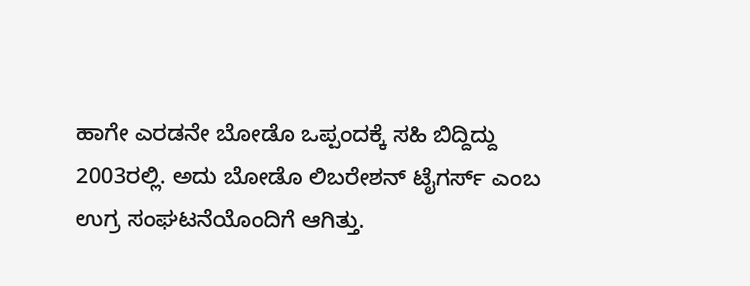ಹಾಗೇ ಎರಡನೇ ಬೋಡೊ ಒಪ್ಪಂದಕ್ಕೆ ಸಹಿ ಬಿದ್ದಿದ್ದು 2003ರಲ್ಲಿ. ಅದು ಬೋಡೊ ಲಿಬರೇಶನ್ ಟೈಗರ್ಸ್ ಎಂಬ ಉಗ್ರ ಸಂಘಟನೆಯೊಂದಿಗೆ ಆಗಿತ್ತು.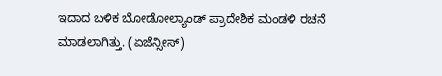ಇದಾದ ಬಳಿಕ ಬೋಡೋಲ್ಯಾಂಡ್ ಪ್ರಾದೇಶಿಕ ಮಂಡಳಿ ರಚನೆ ಮಾಡಲಾಗಿತ್ತು. (ಏಜೆನ್ಸೀಸ್)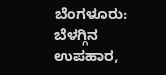ಬೆಂಗಳೂರು: ಬೆಳಗ್ಗಿನ ಉಪಹಾರ,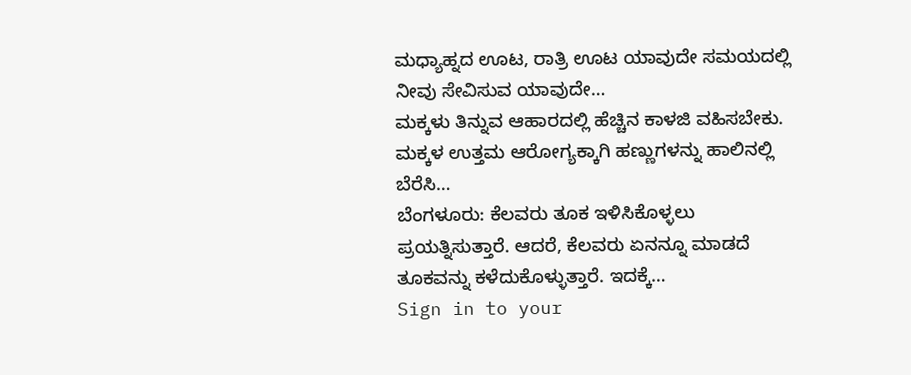ಮಧ್ಯಾಹ್ನದ ಊಟ, ರಾತ್ರಿ ಊಟ ಯಾವುದೇ ಸಮಯದಲ್ಲಿ ನೀವು ಸೇವಿಸುವ ಯಾವುದೇ…
ಮಕ್ಕಳು ತಿನ್ನುವ ಆಹಾರದಲ್ಲಿ ಹೆಚ್ಚಿನ ಕಾಳಜಿ ವಹಿಸಬೇಕು. ಮಕ್ಕಳ ಉತ್ತಮ ಆರೋಗ್ಯಕ್ಕಾಗಿ ಹಣ್ಣುಗಳನ್ನು ಹಾಲಿನಲ್ಲಿ ಬೆರೆಸಿ…
ಬೆಂಗಳೂರು: ಕೆಲವರು ತೂಕ ಇಳಿಸಿಕೊಳ್ಳಲು ಪ್ರಯತ್ನಿಸುತ್ತಾರೆ. ಆದರೆ, ಕೆಲವರು ಏನನ್ನೂ ಮಾಡದೆ ತೂಕವನ್ನು ಕಳೆದುಕೊಳ್ಳುತ್ತಾರೆ. ಇದಕ್ಕೆ…
Sign in to your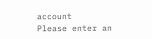account
Please enter an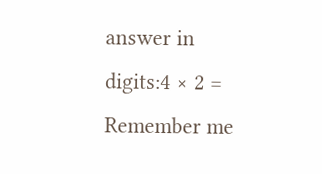answer in digits:4 × 2 =
Remember me